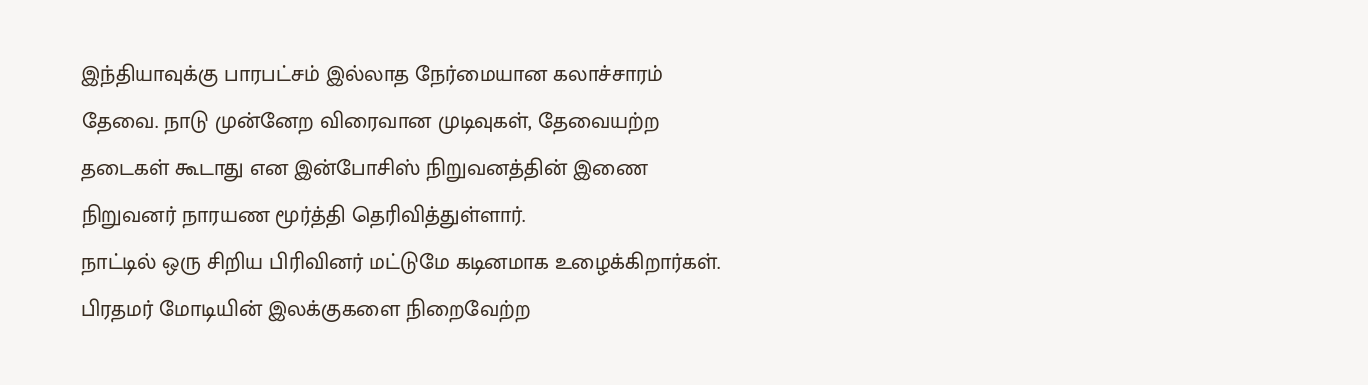இந்தியாவுக்கு பாரபட்சம் இல்லாத நேர்மையான கலாச்சாரம் தேவை. நாடு முன்னேற விரைவான முடிவுகள், தேவையற்ற தடைகள் கூடாது என இன்போசிஸ் நிறுவனத்தின் இணை நிறுவனர் நாரயண மூர்த்தி தெரிவித்துள்ளார்.
நாட்டில் ஒரு சிறிய பிரிவினர் மட்டுமே கடினமாக உழைக்கிறார்கள். பிரதமர் மோடியின் இலக்குகளை நிறைவேற்ற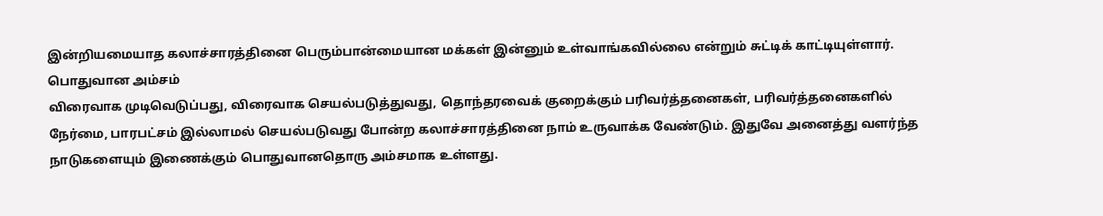இன்றியமையாத கலாச்சாரத்தினை பெரும்பான்மையான மக்கள் இன்னும் உள்வாங்கவில்லை என்றும் சுட்டிக் காட்டியுள்ளார்.
பொதுவான அம்சம்
விரைவாக முடிவெடுப்பது, விரைவாக செயல்படுத்துவது, தொந்தரவைக் குறைக்கும் பரிவர்த்தனைகள், பரிவர்த்தனைகளில் நேர்மை, பாரபட்சம் இல்லாமல் செயல்படுவது போன்ற கலாச்சாரத்தினை நாம் உருவாக்க வேண்டும். இதுவே அனைத்து வளர்ந்த நாடுகளையும் இணைக்கும் பொதுவானதொரு அம்சமாக உள்ளது.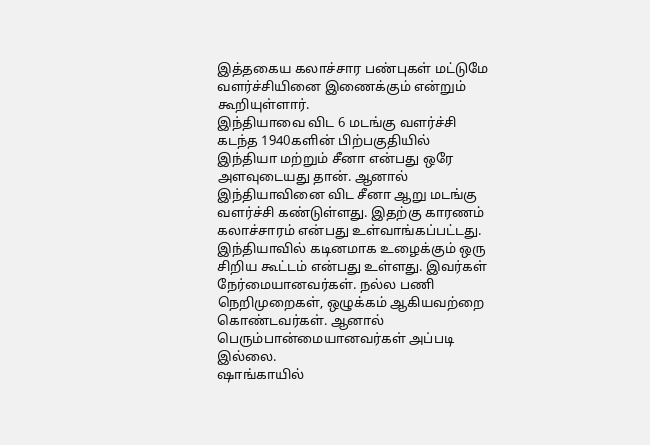இத்தகைய கலாச்சார பண்புகள் மட்டுமே வளர்ச்சியினை இணைக்கும் என்றும் கூறியுள்ளார்.
இந்தியாவை விட 6 மடங்கு வளர்ச்சி
கடந்த 1940களின் பிற்பகுதியில் இந்தியா மற்றும் சீனா என்பது ஒரே அளவுடையது தான். ஆனால் இந்தியாவினை விட சீனா ஆறு மடங்கு வளர்ச்சி கண்டுள்ளது. இதற்கு காரணம் கலாச்சாரம் என்பது உள்வாங்கப்பட்டது.
இந்தியாவில் கடினமாக உழைக்கும் ஒரு சிறிய கூட்டம் என்பது உள்ளது. இவர்கள் நேர்மையானவர்கள். நல்ல பணி நெறிமுறைகள், ஒழுக்கம் ஆகியவற்றை கொண்டவர்கள். ஆனால் பெரும்பான்மையானவர்கள் அப்படி இல்லை.
ஷாங்காயில்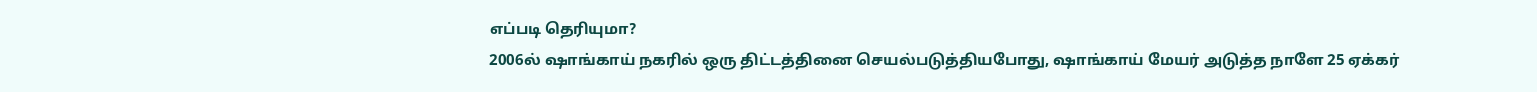எப்படி தெரியுமா?
2006ல் ஷாங்காய் நகரில் ஒரு திட்டத்தினை செயல்படுத்தியபோது, ஷாங்காய் மேயர் அடுத்த நாளே 25 ஏக்கர்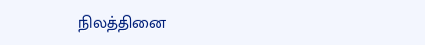நிலத்தினை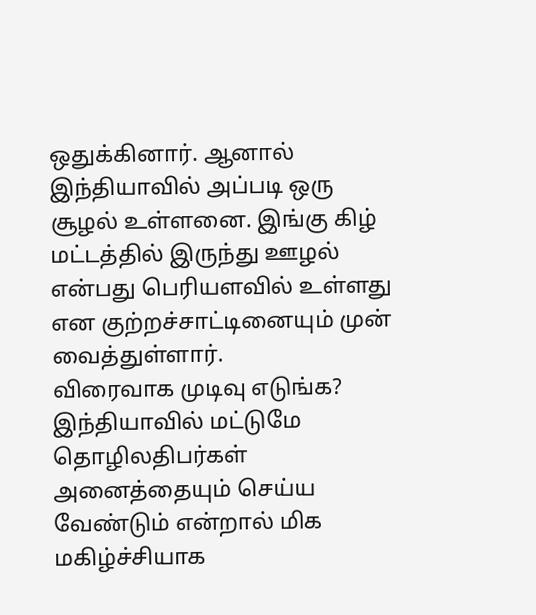ஒதுக்கினார். ஆனால் இந்தியாவில் அப்படி ஒரு சூழல் உள்ளனை. இங்கு கிழ் மட்டத்தில் இருந்து ஊழல் என்பது பெரியளவில் உள்ளது என குற்றச்சாட்டினையும் முன் வைத்துள்ளார்.
விரைவாக முடிவு எடுங்க?
இந்தியாவில் மட்டுமே தொழிலதிபர்கள் அனைத்தையும் செய்ய வேண்டும் என்றால் மிக மகிழ்ச்சியாக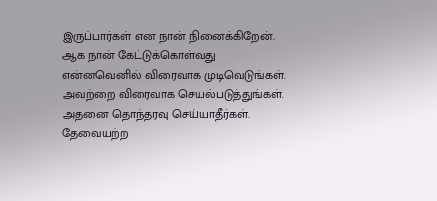இருப்பார்கள் என நான் நினைக்கிறேன். ஆக நான் கேட்டுக்கொள்வது என்னவெனில் விரைவாக முடிவெடுங்கள். அவற்றை விரைவாக செயல்படுத்துங்கள். அதனை தொந்தரவு செய்யாதீர்கள். தேவையற்ற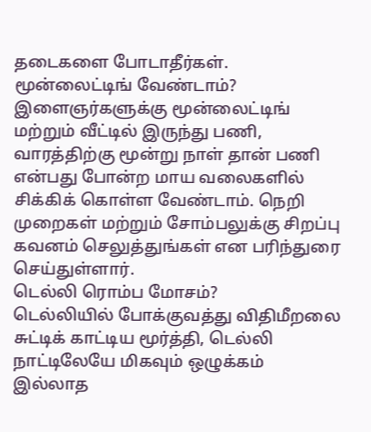தடைகளை போடாதீர்கள்.
மூன்லைட்டிங் வேண்டாம்?
இளைஞர்களுக்கு மூன்லைட்டிங் மற்றும் வீட்டில் இருந்து பணி, வாரத்திற்கு மூன்று நாள் தான் பணி என்பது போன்ற மாய வலைகளில் சிக்கிக் கொள்ள வேண்டாம். நெறி முறைகள் மற்றும் சோம்பலுக்கு சிறப்பு கவனம் செலுத்துங்கள் என பரிந்துரை செய்துள்ளார்.
டெல்லி ரொம்ப மோசம்?
டெல்லியில் போக்குவத்து விதிமீறலை சுட்டிக் காட்டிய மூர்த்தி, டெல்லி நாட்டிலேயே மிகவும் ஒழுக்கம் இல்லாத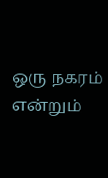ஒரு நகரம் என்றும்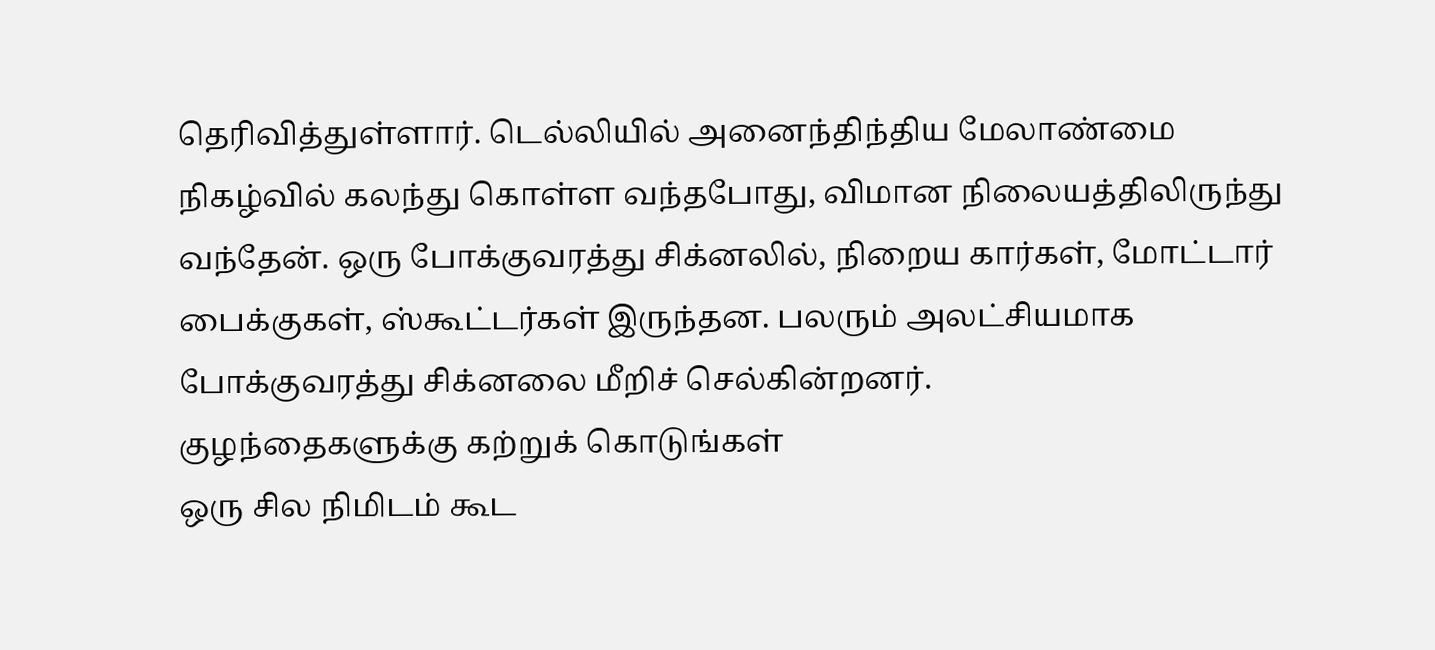தெரிவித்துள்ளார். டெல்லியில் அனைந்திந்திய மேலாண்மை நிகழ்வில் கலந்து கொள்ள வந்தபோது, விமான நிலையத்திலிருந்து வந்தேன். ஒரு போக்குவரத்து சிக்னலில், நிறைய கார்கள், மோட்டார் பைக்குகள், ஸ்கூட்டர்கள் இருந்தன. பலரும் அலட்சியமாக போக்குவரத்து சிக்னலை மீறிச் செல்கின்றனர்.
குழந்தைகளுக்கு கற்றுக் கொடுங்கள்
ஒரு சில நிமிடம் கூட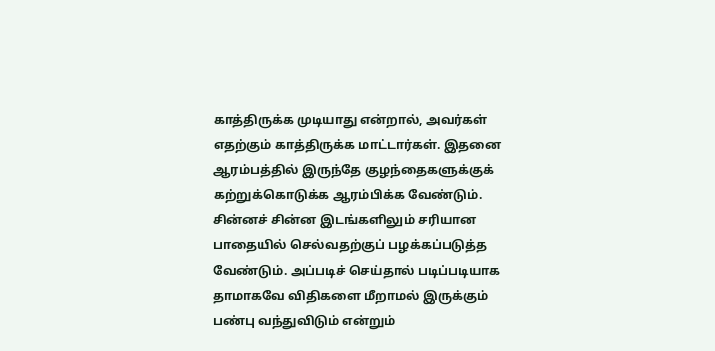காத்திருக்க முடியாது என்றால், அவர்கள் எதற்கும் காத்திருக்க மாட்டார்கள். இதனை ஆரம்பத்தில் இருந்தே குழந்தைகளுக்குக் கற்றுக்கொடுக்க ஆரம்பிக்க வேண்டும். சின்னச் சின்ன இடங்களிலும் சரியான பாதையில் செல்வதற்குப் பழக்கப்படுத்த வேண்டும். அப்படிச் செய்தால் படிப்படியாக தாமாகவே விதிகளை மீறாமல் இருக்கும் பண்பு வந்துவிடும் என்றும்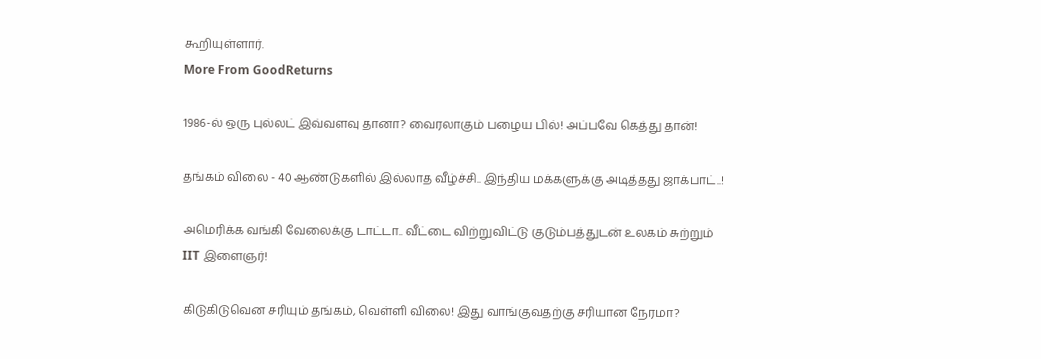கூறியுள்ளார்.
More From GoodReturns

1986-ல் ஒரு புல்லட் இவ்வளவு தானா? வைரலாகும் பழைய பில்! அப்பவே கெத்து தான்!

தங்கம் விலை - 40 ஆண்டுகளில் இல்லாத வீழ்ச்சி.. இந்திய மக்களுக்கு அடித்தது ஜாக்பாட்..!

அமெரிக்க வங்கி வேலைக்கு டாட்டா.. வீட்டை விற்றுவிட்டு குடும்பத்துடன் உலகம் சுற்றும் IIT இளைஞர்!

கிடுகிடுவென சரியும் தங்கம், வெள்ளி விலை! இது வாங்குவதற்கு சரியான நேரமா?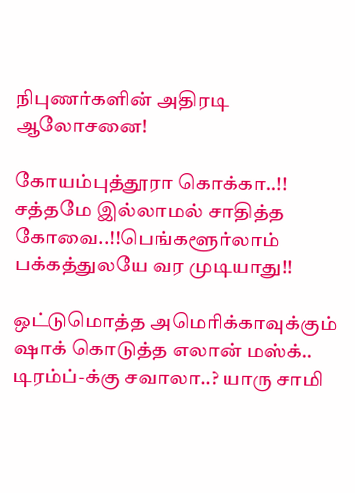நிபுணர்களின் அதிரடி ஆலோசனை!

கோயம்புத்தூரா கொக்கா..!! சத்தமே இல்லாமல் சாதித்த கோவை..!!பெங்களூர்லாம் பக்கத்துலயே வர முடியாது!!

ஒட்டுமொத்த அமெரிக்காவுக்கும் ஷாக் கொடுத்த எலான் மஸ்க்.. டிரம்ப்-க்கு சவாலா..? யாரு சாமி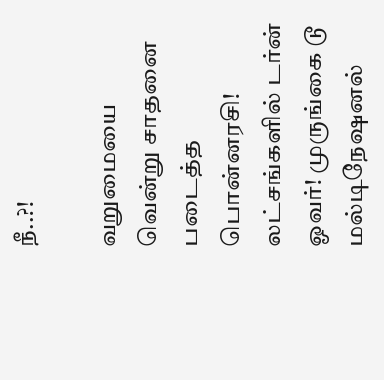நீ..?!

வறுமையை வென்று சாதனை படைத்த பொன்னரசி! லட்சங்களில் டர்ன் ஓவர்! முருங்கை டூ மல்டிநேஷனல்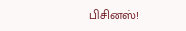பிசினஸ்!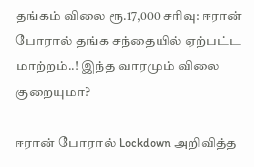தங்கம் விலை ரூ.17,000 சரிவு: ஈரான் போரால் தங்க சந்தையில் ஏற்பட்ட மாற்றம்..! இந்த வாரமும் விலை குறையுமா?

ஈரான் போரால் Lockdown அறிவித்த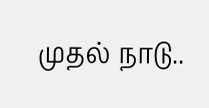முதல் நாடு..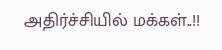அதிர்ச்சியில் மக்கள்..!!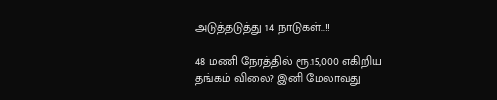அடுத்தடுத்து 14 நாடுகள்..!!

48 மணி நேரத்தில் ரூ.15,000 எகிறிய தங்கம் விலை? இனி மேலாவது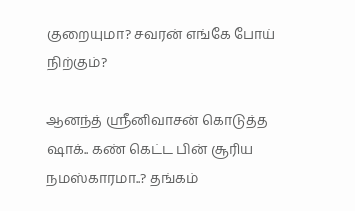குறையுமா? சவரன் எங்கே போய் நிற்கும்?

ஆனந்த் ஸ்ரீனிவாசன் கொடுத்த ஷாக்.. கண் கெட்ட பின் சூரிய நமஸ்காரமா..? தங்கம்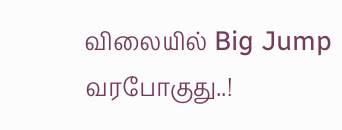விலையில் Big Jump வரபோகுது..!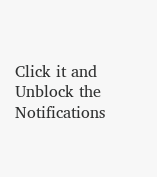Click it and Unblock the Notifications